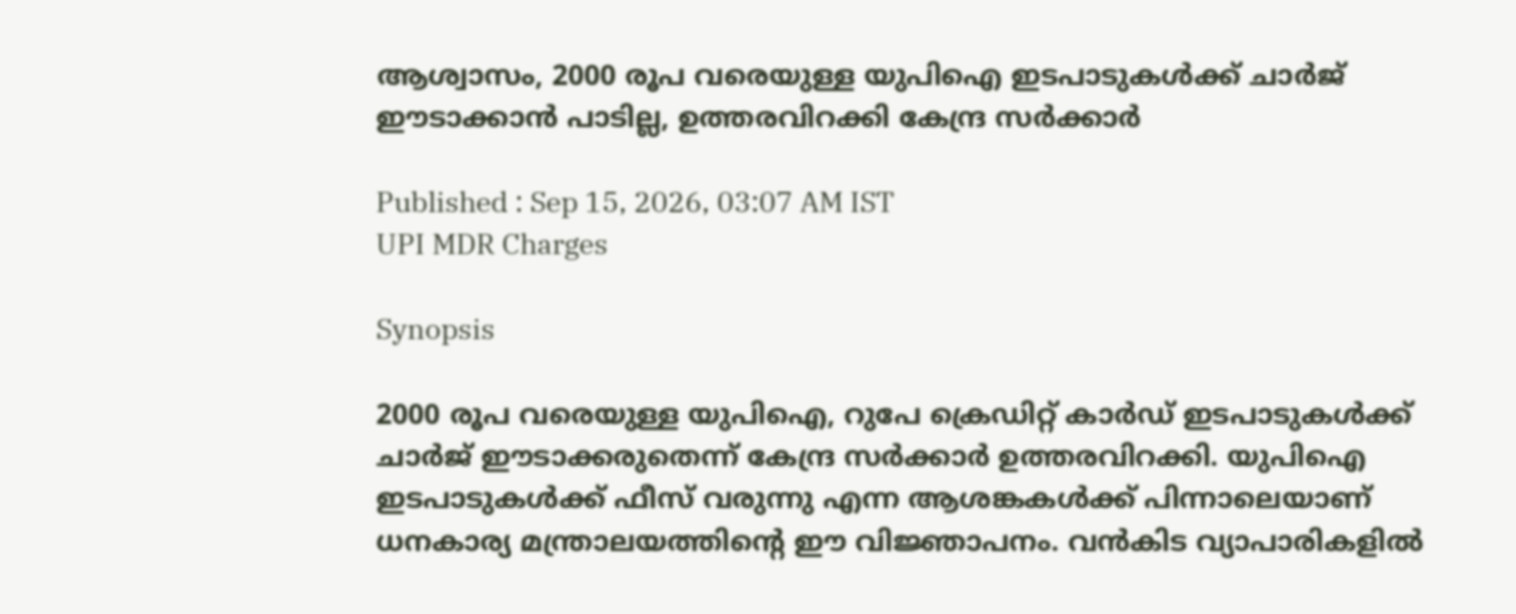ആശ്വാസം, 2000 രൂപ വരെയുള്ള യുപിഐ ഇടപാടുകൾക്ക് ചാർജ് ഈടാക്കാൻ പാടില്ല, ഉത്തരവിറക്കി കേന്ദ്ര സർക്കാർ

Published : Sep 15, 2026, 03:07 AM IST
UPI MDR Charges

Synopsis

2000 രൂപ വരെയുള്ള യുപിഐ, റുപേ ക്രെഡിറ്റ് കാർഡ് ഇടപാടുകൾക്ക് ചാർജ് ഈടാക്കരുതെന്ന് കേന്ദ്ര സർക്കാർ ഉത്തരവിറക്കി. യുപിഐ ഇടപാടുകൾക്ക് ഫീസ് വരുന്നു എന്ന ആശങ്കകൾക്ക് പിന്നാലെയാണ് ധനകാര്യ മന്ത്രാലയത്തിന്‍റെ ഈ വിജ്ഞാപനം. വൻകിട വ്യാപാരികളിൽ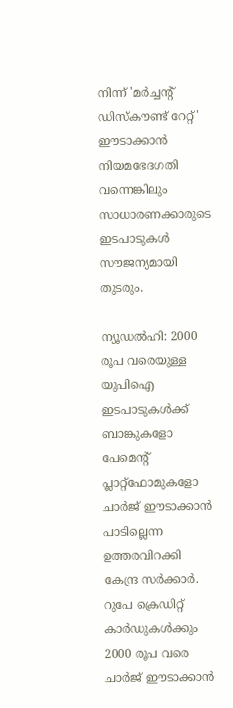നിന്ന് 'മർച്ചന്റ് ഡിസ്‌കൗണ്ട് റേറ്റ്' ഈടാക്കാൻ നിയമഭേദഗതി വന്നെങ്കിലും സാധാരണക്കാരുടെ ഇടപാടുകൾ സൗജന്യമായി തുടരും.

ന്യൂഡൽഹി: 2000 രൂപ വരെയുള്ള യുപിഐ ഇടപാടുകൾക്ക് ബാങ്കുകളോ പേമെന്‍റ് പ്ലാറ്റ്ഫോമുകളോ ചാർജ് ഈടാക്കാൻ പാടില്ലെന്ന ഉത്തരവിറക്കി കേന്ദ്ര സർക്കാർ. റുപേ ക്രെഡിറ്റ് കാർഡുകൾക്കും 2000 രൂപ വരെ ചാർജ് ഈടാക്കാൻ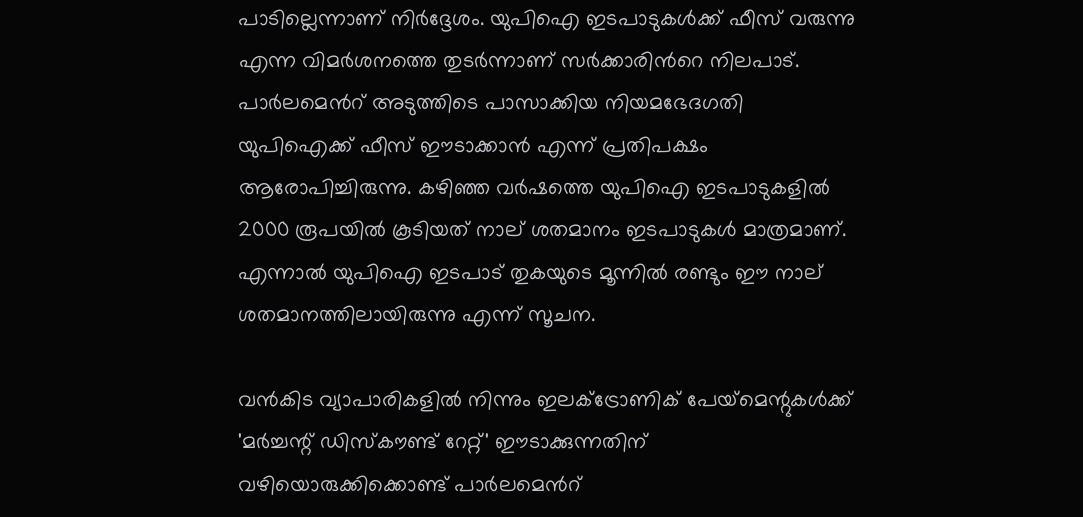പാടില്ലെന്നാണ് നിർദ്ദേശം. യുപിഐ ഇടപാടുകൾക്ക് ഫീസ് വരുന്നു എന്ന വിമർശനത്തെ തുടർന്നാണ് സർക്കാരിന്‍റെ നിലപാട്. പാർലമെന്‍റ് അടുത്തിടെ പാസാക്കിയ നിയമഭേദഗതി യുപിഐക്ക് ഫീസ് ഈടാക്കാൻ എന്ന് പ്രതിപക്ഷം ആരോപിച്ചിരുന്നു. കഴിഞ്ഞ വർഷത്തെ യുപിഐ ഇടപാടുകളിൽ 2000 രൂപയിൽ കൂടിയത് നാല് ശതമാനം ഇടപാടുകൾ മാത്രമാണ്. എന്നാൽ യുപിഐ ഇടപാട് തുകയുടെ മൂന്നിൽ രണ്ടും ഈ നാല് ശതമാനത്തിലായിരുന്നു എന്ന് സൂചന.

വൻകിട വ്യാപാരികളിൽ നിന്നും ഇലക്ട്രോണിക് പേയ്‌മെന്റുകൾക്ക് 'മർച്ചന്റ് ഡിസ്‌കൗണ്ട് റേറ്റ്' ഈടാക്കുന്നതിന് വഴിയൊരുക്കിക്കൊണ്ട് പാർലമെന്‍റ്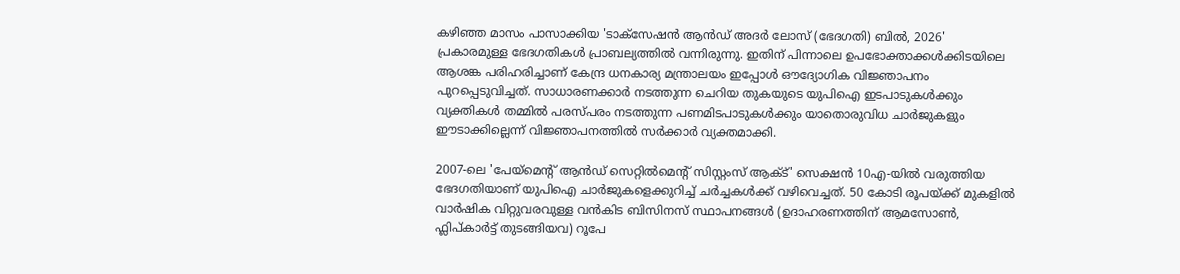കഴിഞ്ഞ മാസം പാസാക്കിയ 'ടാക്സേഷൻ ആൻഡ് അദർ ലോസ് (ഭേദഗതി) ബിൽ, 2026' പ്രകാരമുള്ള ഭേദഗതികൾ പ്രാബല്യത്തിൽ വന്നിരുന്നു. ഇതിന് പിന്നാലെ ഉപഭോക്താക്കൾക്കിടയിലെ ആശങ്ക പരിഹരിച്ചാണ് കേന്ദ്ര ധനകാര്യ മന്ത്രാലയം ഇപ്പോൾ ഔദ്യോഗിക വിജ്ഞാപനം പുറപ്പെടുവിച്ചത്. സാധാരണക്കാർ നടത്തുന്ന ചെറിയ തുകയുടെ യുപിഐ ഇടപാടുകൾക്കും വ്യക്തികൾ തമ്മിൽ പരസ്പരം നടത്തുന്ന പണമിടപാടുകൾക്കും യാതൊരുവിധ ചാർജുകളും ഈടാക്കില്ലെന്ന് വിജ്ഞാപനത്തിൽ സർക്കാർ വ്യക്തമാക്കി.

2007-ലെ 'പേയ്‌മെന്റ് ആൻഡ് സെറ്റിൽമെന്റ് സിസ്റ്റംസ് ആക്ട്' സെക്ഷൻ 10എ-യിൽ വരുത്തിയ ഭേദഗതിയാണ് യുപിഐ ചാർജുകളെക്കുറിച്ച് ചർച്ചകൾക്ക് വഴിവെച്ചത്. 50 കോടി രൂപയ്ക്ക് മുകളിൽ വാർഷിക വിറ്റുവരവുള്ള വൻകിട ബിസിനസ് സ്ഥാപനങ്ങൾ (ഉദാഹരണത്തിന് ആമസോൺ, ഫ്ലിപ്കാർട്ട് തുടങ്ങിയവ) റൂപേ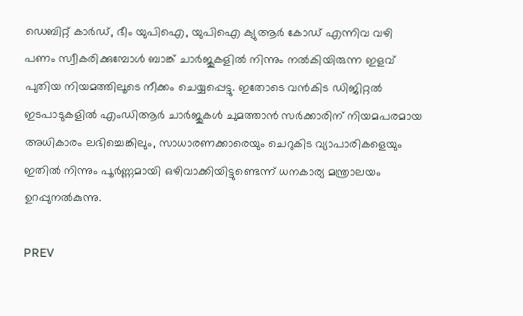ഡെബിറ്റ് കാർഡ്, ഭീം യുപിഐ, യുപിഐ ക്യുആർ കോഡ് എന്നിവ വഴി പണം സ്വീകരിക്കുമ്പോൾ ബാങ്ക് ചാർജുകളിൽ നിന്നും നൽകിയിരുന്ന ഇളവ് പുതിയ നിയമത്തിലൂടെ നീക്കം ചെയ്യപ്പെട്ടു. ഇതോടെ വൻകിട ഡിജിറ്റൽ ഇടപാടുകളിൽ എംഡിആർ ചാർജുകൾ ചുമത്താൻ സർക്കാരിന് നിയമപരമായ അധികാരം ലഭിച്ചെങ്കിലും, സാധാരണക്കാരെയും ചെറുകിട വ്യാപാരികളെയും ഇതിൽ നിന്നും പൂർണ്ണമായി ഒഴിവാക്കിയിട്ടുണ്ടെന്ന് ധനകാര്യ മന്ത്രാലയം ഉറപ്പുനൽകുന്നു.

PREV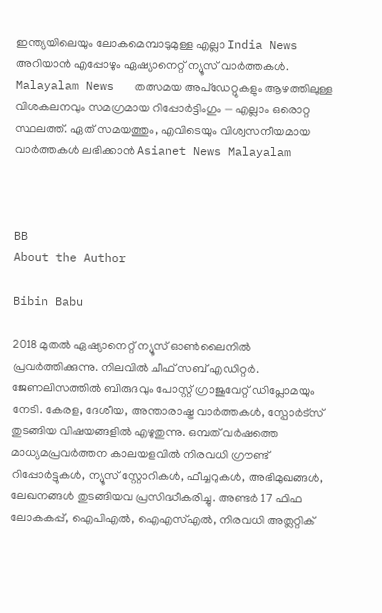ഇന്ത്യയിലെയും ലോകമെമ്പാടുമുള്ള എല്ലാ India News അറിയാൻ എപ്പോഴും ഏഷ്യാനെറ്റ് ന്യൂസ് വാർത്തകൾ. Malayalam News   തത്സമയ അപ്‌ഡേറ്റുകളും ആഴത്തിലുള്ള വിശകലനവും സമഗ്രമായ റിപ്പോർട്ടിംഗും — എല്ലാം ഒരൊറ്റ സ്ഥലത്ത്. ഏത് സമയത്തും, എവിടെയും വിശ്വസനീയമായ വാർത്തകൾ ലഭിക്കാൻ Asianet News Malayalam



BB
About the Author

Bibin Babu

2018 മുതല്‍ ഏഷ്യാനെറ്റ് ന്യൂസ് ഓണ്‍ലൈനില്‍ പ്രവര്‍ത്തിക്കുന്നു. നിലവില്‍ ചീഫ് സബ് എഡിറ്റർ. ജേണലിസത്തില്‍ ബിരുദവും പോസ്റ്റ് ഗ്രാജുവേറ്റ് ഡിപ്ലോമയും നേടി. കേരള, ദേശീയ, അന്താരാഷ്ട്ര വാര്‍ത്തകള്‍, സ്പോര്‍ട്സ് തുടങ്ങിയ വിഷയങ്ങളില്‍ എഴുതുന്നു. ഒമ്പത് വര്‍ഷത്തെ മാധ്യമപ്രവര്‍ത്തന കാലയളവില്‍ നിരവധി ഗ്രൗണ്ട് റിപ്പോര്‍ട്ടുകള്‍, ന്യൂസ് സ്റ്റോറികള്‍, ഫീച്ചറുകള്‍, അഭിമുഖങ്ങള്‍, ലേഖനങ്ങള്‍ തുടങ്ങിയവ പ്രസിദ്ധീകരിച്ചു. അണ്ടര്‍ 17 ഫിഫ ലോകകപ്പ്, ഐപിഎൽ, ഐഎസ്എൽ, നിരവധി അത്ലറ്റിക്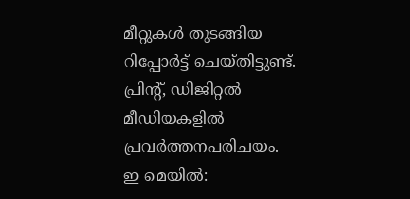മീറ്റുകൾ തുടങ്ങിയ റിപ്പോര്‍ട്ട് ചെയ്തിട്ടുണ്ട്. പ്രിന്‍റ്, ഡിജിറ്റല്‍ മീഡിയകളില്‍ പ്രവര്‍ത്തനപരിചയം. ഇ മെയില്‍: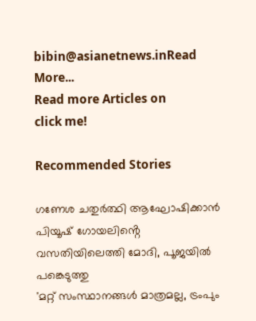bibin@asianetnews.inRead More...
Read more Articles on
click me!

Recommended Stories

ഗണേശ ചതുർത്ഥി ആഘോഷിക്കാൻ പിയൂഷ് ഗോയലിൻ്റെ വസതിയിലെത്തി മോദി, പൂജയിൽ പങ്കെടുത്തു
'മറ്റ് സംസ്ഥാനങ്ങൾ മാത്രമല്ല, ട്രംപും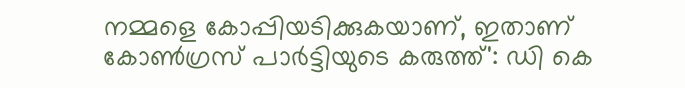നമ്മളെ കോപ്പിയടിക്കുകയാണ്, ഇതാണ് കോൺഗ്രസ് പാർട്ടിയുടെ കരുത്ത്': ഡി കെ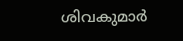ശിവകുമാർ